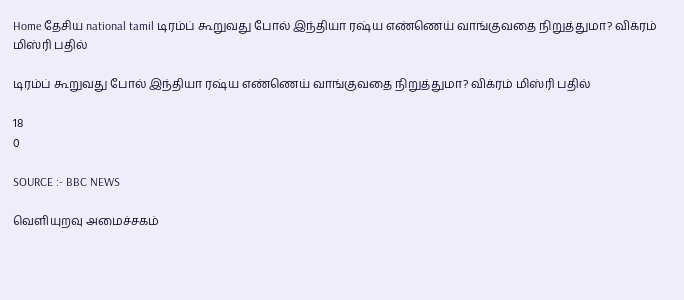Home தேசிய national tamil டிரம்ப் கூறுவது போல் இந்தியா ரஷ்ய எண்ணெய் வாங்குவதை நிறுத்துமா? விக்ரம் மிஸ்ரி பதில்

டிரம்ப் கூறுவது போல் இந்தியா ரஷ்ய எண்ணெய் வாங்குவதை நிறுத்துமா? விக்ரம் மிஸ்ரி பதில்

18
0

SOURCE :- BBC NEWS

வெளியுறவு அமைச்சகம்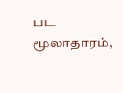பட மூலாதாரம்,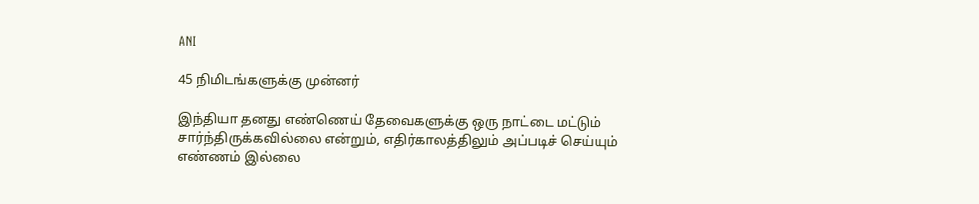ANI

45 நிமிடங்களுக்கு முன்னர்

இந்தியா தனது எண்ணெய் தேவைகளுக்கு ஒரு நாட்டை மட்டும் சார்ந்திருக்கவில்லை என்றும், எதிர்காலத்திலும் அப்படிச் செய்யும் எண்ணம் இல்லை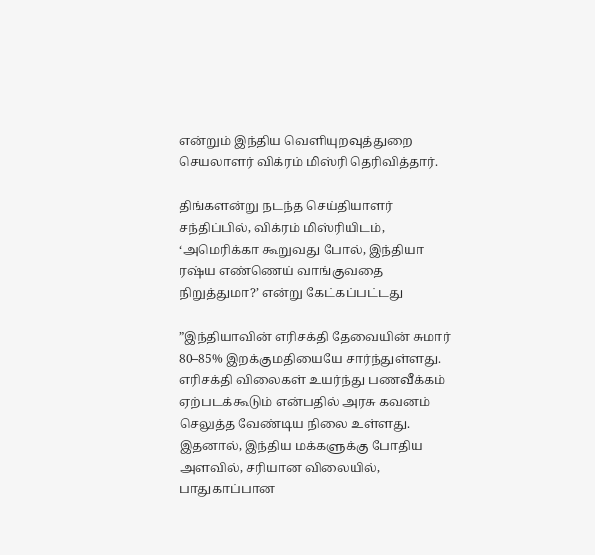என்றும் இந்திய வெளியுறவுத்துறை செயலாளர் விக்ரம் மிஸ்ரி தெரிவித்தார்.

திங்களன்று நடந்த செய்தியாளர் சந்திப்பில், விக்ரம் மிஸ்ரியிடம், ‘அமெரிக்கா கூறுவது போல், இந்தியா ரஷ்ய எண்ணெய் வாங்குவதை நிறுத்துமா?’ என்று கேட்கப்பட்டது

”இந்தியாவின் எரிசக்தி தேவையின் சுமார் 80–85% இறக்குமதியையே சார்ந்துள்ளது. எரிசக்தி விலைகள் உயர்ந்து பணவீக்கம் ஏற்படக்கூடும் என்பதில் அரசு கவனம் செலுத்த வேண்டிய நிலை உள்ளது. இதனால், இந்திய மக்களுக்கு போதிய அளவில், சரியான விலையில், பாதுகாப்பான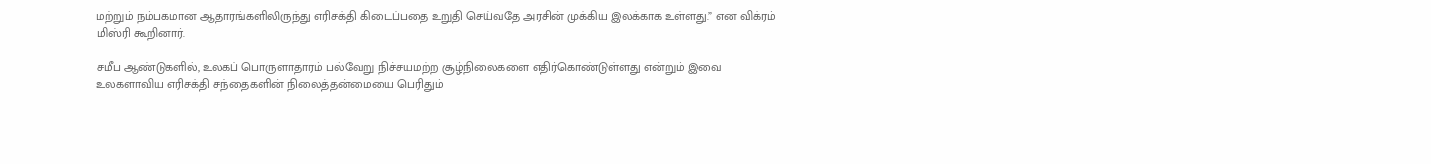மற்றும் நம்பகமான ஆதாரங்களிலிருந்து எரிசக்தி கிடைப்பதை உறுதி செய்வதே அரசின் முக்கிய இலக்காக உள்ளது.” என விக்ரம் மிஸ்ரி கூறினார்.

சமீப ஆண்டுகளில், உலகப் பொருளாதாரம் பல்வேறு நிச்சயமற்ற சூழ்நிலைகளை எதிர்கொண்டுள்ளது என்றும் இவை உலகளாவிய எரிசக்தி சந்தைகளின் நிலைத்தன்மையை பெரிதும்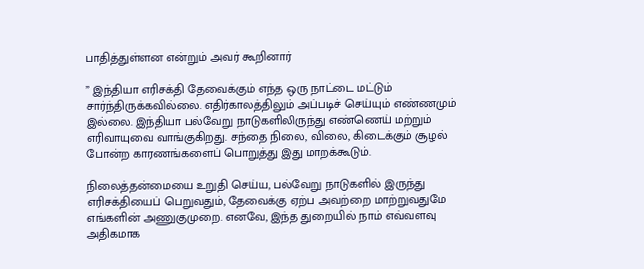பாதித்துள்ளன என்றும் அவர் கூறினார்

” இந்தியா எரிசக்தி தேவைக்கும் எந்த ஒரு நாட்டை மட்டும் சார்ந்திருக்கவில்லை. எதிர்காலத்திலும் அப்படிச் செய்யும் எண்ணமும் இல்லை. இந்தியா பல்வேறு நாடுகளிலிருந்து எண்ணெய் மற்றும் எரிவாயுவை வாங்குகிறது. சந்தை நிலை, விலை, கிடைக்கும் சூழல் போன்ற காரணங்களைப் பொறுத்து இது மாறக்கூடும்.

நிலைத்தன்மையை உறுதி செய்ய, பல்வேறு நாடுகளில் இருந்து எரிசக்தியைப் பெறுவதும், தேவைக்கு ஏற்ப அவற்றை மாற்றுவதுமே எங்களின் அணுகுமுறை. எனவே, இந்த துறையில் நாம் எவ்வளவு அதிகமாக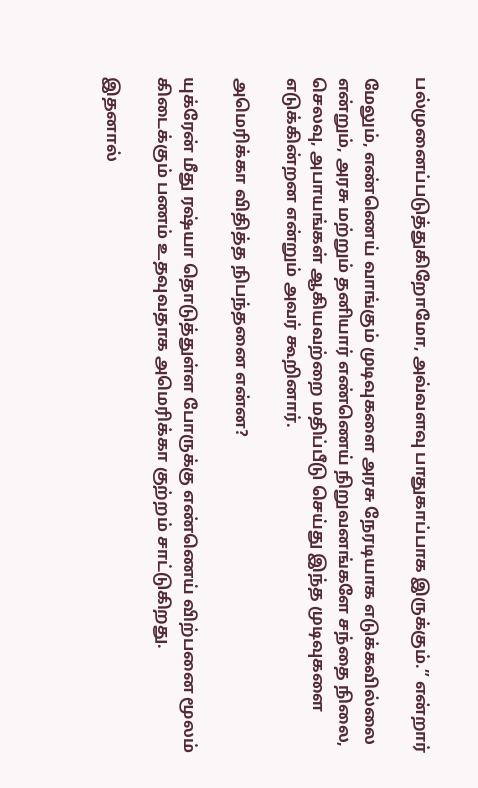பல்முனைப்படுத்துகிறோமோ, அவ்வளவு பாதுகாப்பாக இருக்கும்.” என்றார்

மேலும், எண்ணெய் வாங்கும் முடிவுகளை அரசு நேரடியாக எடுக்கவில்லை என்றும், அரசு மற்றும் தனியார் எண்ணெய் நிறுவனங்களே சந்தை நிலை, செலவு, அபாயங்கள் ஆகியவற்றை மதிப்பீடு செய்து இந்த முடிவுகளை எடுக்கின்றன என்றும் அவர் கூறினார்.

அமெரிக்கா விதித்த நிபந்தனை என்ன?

யுக்ரேன் மீது ரஷ்யா தொடுத்துள்ள போருக்கு எண்ணெய் விற்பனை மூலம் கிடைக்கும் பணம் உதவுவதாக அமெரிக்கா குற்றம் சாட்டுகிறது.

இதனால்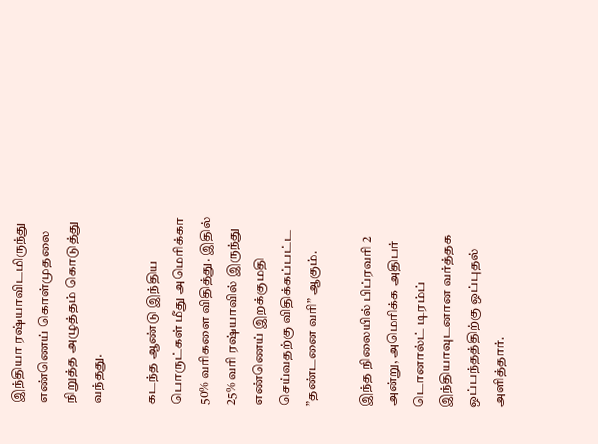இந்தியா ரஷ்யாவிடமிருந்து எண்ணெய் கொள்முதலை நிறுத்த அழுத்தம் கொடுத்து வந்தது.

கடந்த ஆண்டு இந்திய பொருட்கள் மீது அமெரிக்கா 50% வரிகளை விதித்து. இதில் 25% வரி ரஷ்யாவில் இருந்து எண்ணெய் இறக்குமதி செய்வதற்கு விதிக்கப்பட்ட ”தண்டனை வரி” ஆகும்.

இந்த நிலையில் பிப்ரவரி 2 அன்று, அமெரிக்க அதிபர் டொனால்ட் டிரம்ப் இந்தியாவுடனான வர்த்தக ஒப்பந்தத்திற்கு ஒப்புதல் அளித்தார்.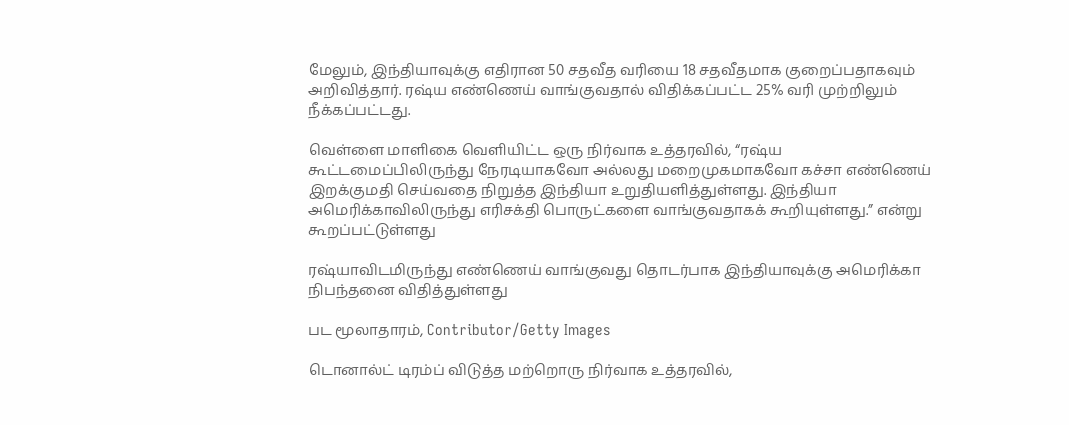மேலும், இந்தியாவுக்கு எதிரான 50 சதவீத வரியை 18 சதவீதமாக குறைப்பதாகவும் அறிவித்தார். ரஷ்ய எண்ணெய் வாங்குவதால் விதிக்கப்பட்ட 25% வரி முற்றிலும் நீக்கப்பட்டது.

வெள்ளை மாளிகை வெளியிட்ட ஒரு நிர்வாக உத்தரவில், “ரஷ்ய கூட்டமைப்பிலிருந்து நேரடியாகவோ அல்லது மறைமுகமாகவோ கச்சா எண்ணெய் இறக்குமதி செய்வதை நிறுத்த இந்தியா உறுதியளித்துள்ளது. இந்தியா அமெரிக்காவிலிருந்து எரிசக்தி பொருட்களை வாங்குவதாகக் கூறியுள்ளது.” என்று கூறப்பட்டுள்ளது

ரஷ்யாவிடமிருந்து எண்ணெய் வாங்குவது தொடர்பாக இந்தியாவுக்கு அமெரிக்கா நிபந்தனை விதித்துள்ளது

பட மூலாதாரம், Contributor/Getty Images

டொனால்ட் டிரம்ப் விடுத்த மற்றொரு நிர்வாக உத்தரவில்,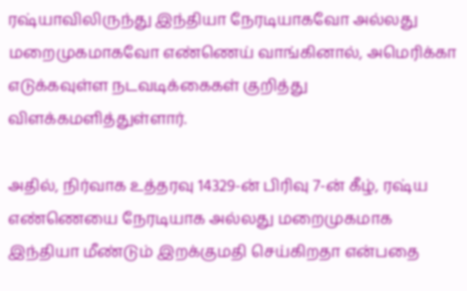ரஷ்யாவிலிருந்து இந்தியா நேரடியாகவோ அல்லது மறைமுகமாகவோ எண்ணெய் வாங்கினால், அமெரிக்கா எடுக்கவுள்ள நடவடிக்கைகள் குறித்து விளக்கமளித்துள்ளார்.

அதில், நிர்வாக உத்தரவு 14329-ன் பிரிவு 7-ன் கீழ், ரஷ்ய எண்ணெயை நேரடியாக அல்லது மறைமுகமாக இந்தியா மீண்டும் இறக்குமதி செய்கிறதா என்பதை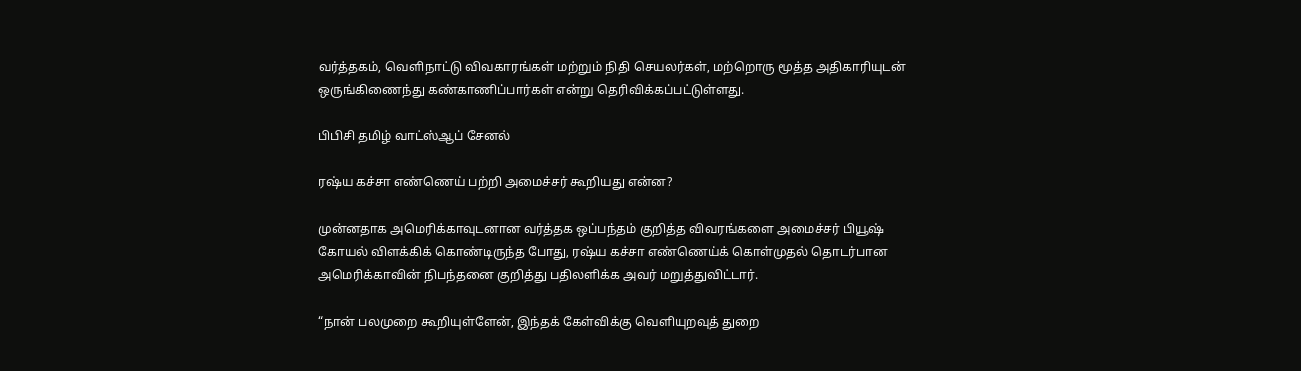வர்த்தகம், வெளிநாட்டு விவகாரங்கள் மற்றும் நிதி செயலர்கள், மற்றொரு மூத்த அதிகாரியுடன் ஒருங்கிணைந்து கண்காணிப்பார்கள் என்று தெரிவிக்கப்பட்டுள்ளது.

பிபிசி தமிழ் வாட்ஸ்ஆப் சேனல்

ரஷ்ய கச்சா எண்ணெய் பற்றி அமைச்சர் கூறியது என்ன?

முன்னதாக அமெரிக்காவுடனான வர்த்தக ஒப்பந்தம் குறித்த விவரங்களை அமைச்சர் பியூஷ் கோயல் விளக்கிக் கொண்டிருந்த போது, ரஷ்ய கச்சா எண்ணெய்க் கொள்முதல் தொடர்பான அமெரிக்காவின் நிபந்தனை குறித்து பதிலளிக்க அவர் மறுத்துவிட்டார்.

“நான் பலமுறை கூறியுள்ளேன், இந்தக் கேள்விக்கு வெளியுறவுத் துறை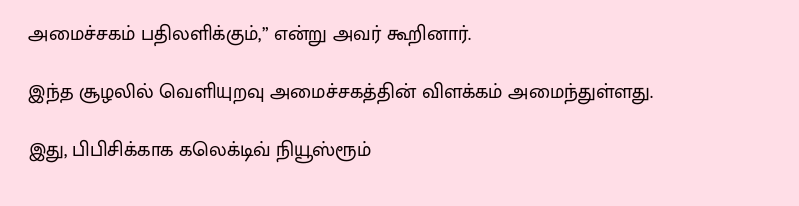அமைச்சகம் பதிலளிக்கும்,” என்று அவர் கூறினார்.

இந்த சூழலில் வெளியுறவு அமைச்சகத்தின் விளக்கம் அமைந்துள்ளது.

இது, பிபிசிக்காக கலெக்டிவ் நியூஸ்ரூம்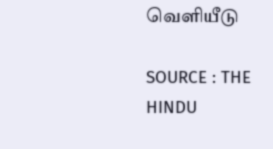வெளியீடு

SOURCE : THE HINDU